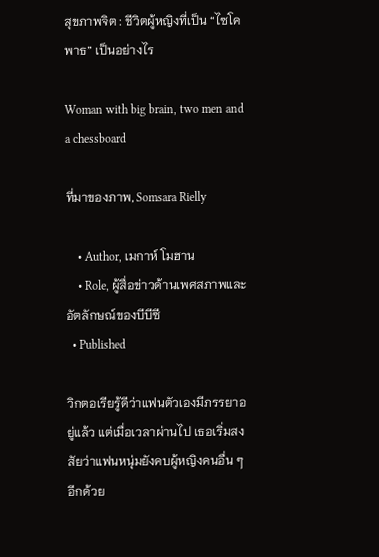สุขภาพจิต : ชีวิตผู้หญิงที่เป็น “ไซโคพาธ” เป็นอย่างไร

Woman with big brain, two men and a chessboard

ที่มาของภาพ, Somsara Rielly

    • Author, เมกาห์ โมฮาน
    • Role, ผู้สื่อข่าวด้านเพศสภาพและอัตลักษณ์ของบีบีซี
  • Published

วิกตอเรียรู้ดีว่าแฟนตัวเองมีภรรยาอยู่แล้ว แต่เมื่อเวลาผ่านไป เธอเริ่มสงสัยว่าแฟนหนุ่มยังคบผู้หญิงคนอื่น ๆ อีกด้วย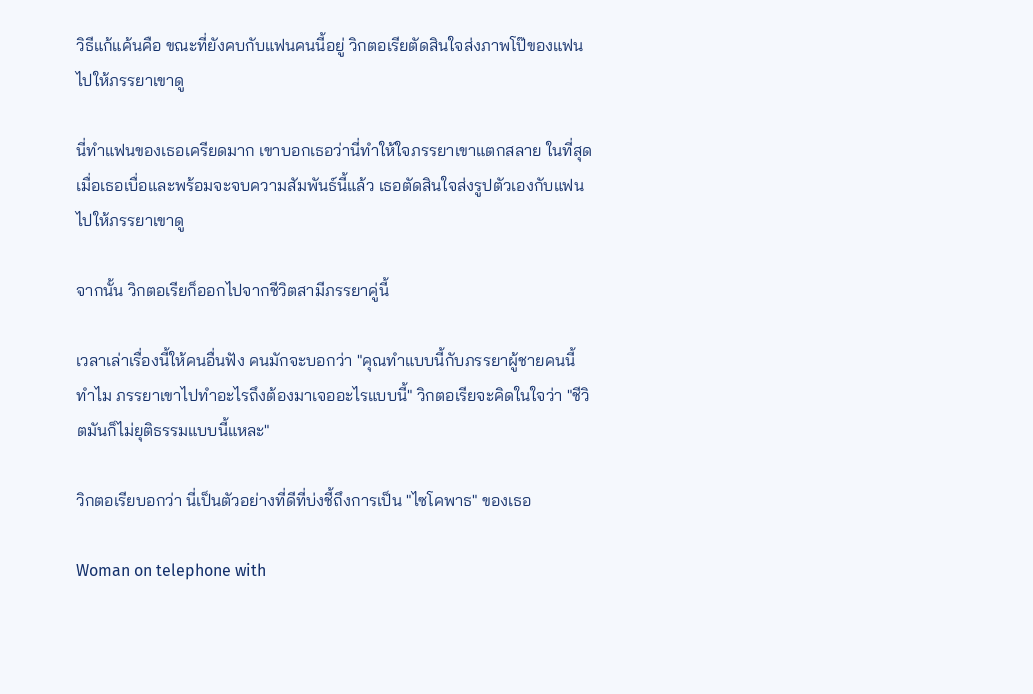วิธีแก้แค้นคือ ขณะที่ยังคบกับแฟนคนนี้อยู่ วิกตอเรียตัดสินใจส่งภาพโป๊ของแฟนไปให้ภรรยาเขาดู

นี่ทำแฟนของเธอเครียดมาก เขาบอกเธอว่านี่ทำให้ใจภรรยาเขาแตกสลาย ในที่สุด เมื่อเธอเบื่อและพร้อมจะจบความสัมพันธ์นี้แล้ว เธอตัดสินใจส่งรูปตัวเองกับแฟนไปให้ภรรยาเขาดู

จากนั้น วิกตอเรียก็ออกไปจากชีวิตสามีภรรยาคู่นี้

เวลาเล่าเรื่องนี้ให้คนอื่นฟัง คนมักจะบอกว่า "คุณทำแบบนี้กับภรรยาผู้ชายคนนี้ทำไม ภรรยาเขาไปทำอะไรถึงต้องมาเจออะไรแบบนี้" วิกตอเรียจะคิดในใจว่า "ชีวิตมันก็ไม่ยุติธรรมแบบนี้แหละ"

วิกตอเรียบอกว่า นี่เป็นตัวอย่างที่ดีที่บ่งชี้ถึงการเป็น "ไซโคพาธ" ของเธอ

Woman on telephone with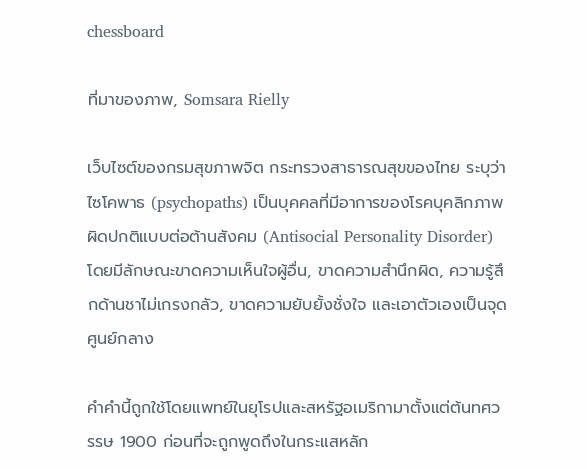chessboard

ที่มาของภาพ, Somsara Rielly

เว็บไซต์ของกรมสุขภาพจิต กระทรวงสาธารณสุขของไทย ระบุว่า ไซโคพาธ (psychopaths) เป็นบุคคลที่มีอาการของโรคบุคลิกภาพผิดปกติแบบต่อต้านสังคม (Antisocial Personality Disorder) โดยมีลักษณะขาดความเห็นใจผู้อื่น, ขาดความสำนึกผิด, ความรู้สึกด้านชาไม่เกรงกลัว, ขาดความยับยั้งชั่งใจ และเอาตัวเองเป็นจุดศูนย์กลาง

คำคำนี้ถูกใช้โดยแพทย์ในยุโรปและสหรัฐอเมริกามาตั้งแต่ต้นทศวรรษ 1900 ก่อนที่จะถูกพูดถึงในกระแสหลัก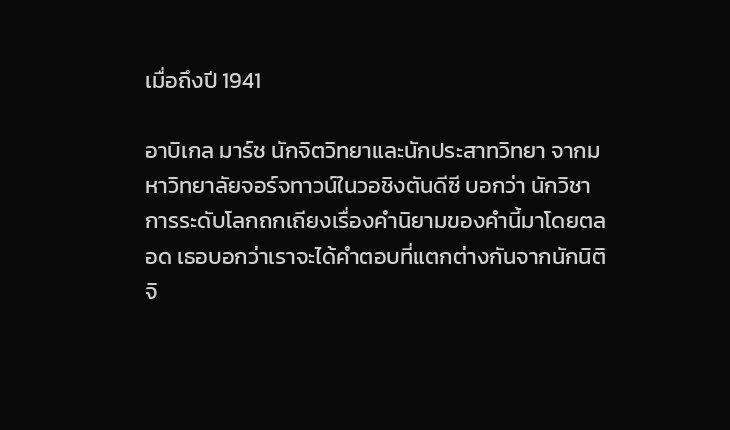เมื่อถึงปี 1941

อาบิเกล มาร์ช นักจิตวิทยาและนักประสาทวิทยา จากมหาวิทยาลัยจอร์จทาวน์ในวอชิงตันดีซี บอกว่า นักวิชาการระดับโลกถกเถียงเรื่องคำนิยามของคำนี้มาโดยตลอด เธอบอกว่าเราจะได้คำตอบที่แตกต่างกันจากนักนิติจิ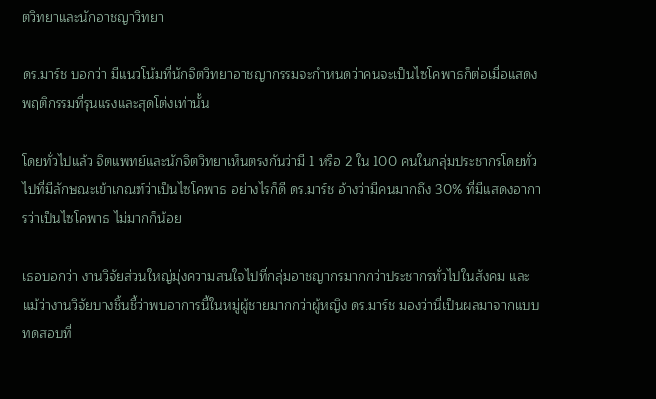ตวิทยาและนักอาชญาวิทยา

ดร.มาร์ช บอกว่า มีแนวโน้มที่นักจิตวิทยาอาชญากรรมจะกำหนดว่าคนจะเป็นไซโคพาธก็ต่อเมื่อแสดงพฤติกรรมที่รุนแรงและสุดโต่งเท่านั้น

โดยทั่วไปแล้ว จิตแพทย์และนักจิตวิทยาเห็นตรงกันว่ามี 1 หรือ 2 ใน 100 คนในกลุ่มประชากรโดยทั่วไปที่มีลักษณะเข้าเกณฑ์ว่าเป็นไซโคพาธ อย่างไรก็ดี ดร.มาร์ช อ้างว่ามีคนมากถึง 30% ที่มีแสดงอาการว่าเป็นไซโคพาธ ไม่มากก็น้อย

เธอบอกว่า งานวิจัยส่วนใหญ่มุ่งความสนใจไปที่กลุ่มอาชญากรมากกว่าประชากรทั่วไปในสังคม และแม้ว่างานวิจัยบางชิ้นชี้ว่าพบอาการนี้ในหมู่ผู้ชายมากกว่าผู้หญิง ดร.มาร์ช มองว่านี่เป็นผลมาจากแบบทดสอบที่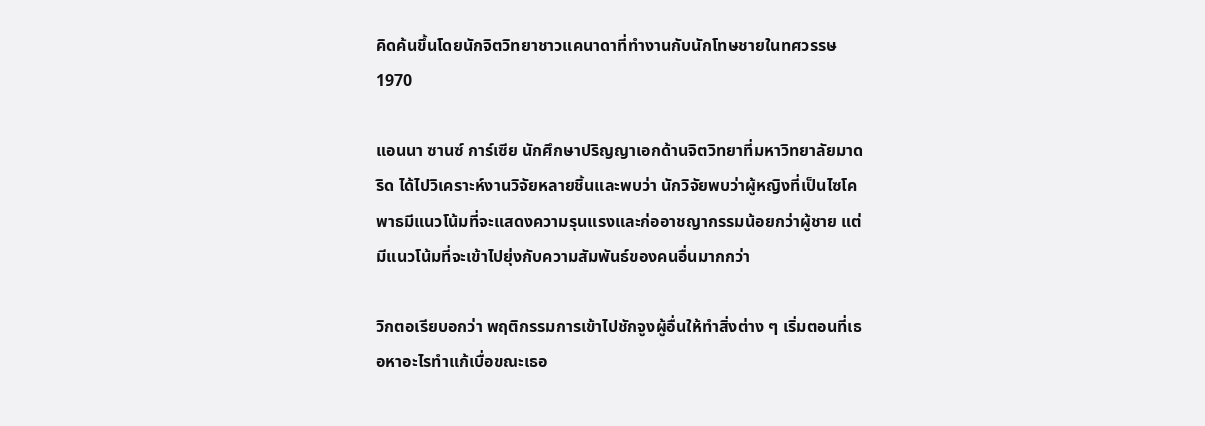คิดค้นขึ้นโดยนักจิตวิทยาชาวแคนาดาที่ทำงานกับนักโทษชายในทศวรรษ 1970

แอนนา ซานซ์ การ์เซีย นักศึกษาปริญญาเอกด้านจิตวิทยาที่มหาวิทยาลัยมาดริด ได้ไปวิเคราะห์งานวิจัยหลายชิ้นและพบว่า นักวิจัยพบว่าผู้หญิงที่เป็นไซโคพาธมีแนวโน้มที่จะแสดงความรุนแรงและก่ออาชญากรรมน้อยกว่าผู้ชาย แต่มีแนวโน้มที่จะเข้าไปยุ่งกับความสัมพันธ์ของคนอื่นมากกว่า

วิกตอเรียบอกว่า พฤติกรรมการเข้าไปชักจูงผู้อื่นให้ทำสิ่งต่าง ๆ เริ่มตอนที่เธอหาอะไรทำแก้เบื่อขณะเธอ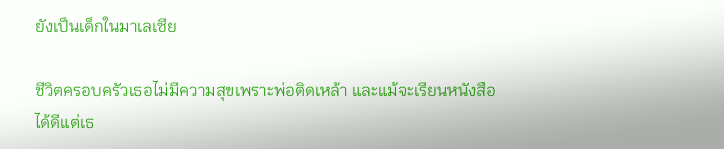ยังเป็นเด็กในมาเลเซีย

ชีวิตครอบครัวเธอไม่มีความสุขเพราะพ่อติดเหล้า และแม้จะเรียนหนังสือได้ดีแต่เธ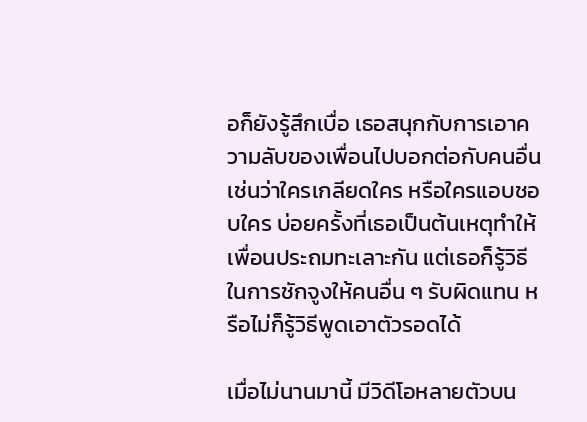อก็ยังรู้สึกเบื่อ เธอสนุกกับการเอาความลับของเพื่อนไปบอกต่อกับคนอื่น เช่นว่าใครเกลียดใคร หรือใครแอบชอบใคร บ่อยครั้งที่เธอเป็นต้นเหตุทำให้เพื่อนประถมทะเลาะกัน แต่เธอก็รู้วิธีในการชักจูงให้คนอื่น ๆ รับผิดแทน หรือไม่ก็รู้วิธีพูดเอาตัวรอดได้

เมื่อไม่นานมานี้ มีวิดีโอหลายตัวบน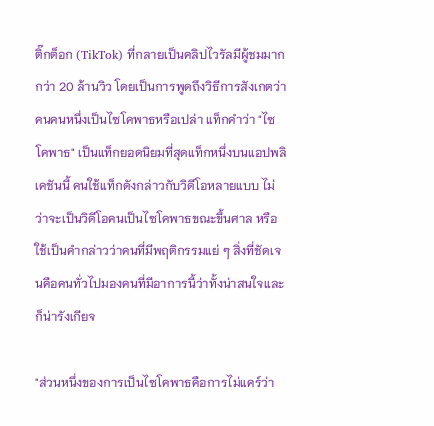ติ๊กต็อก (TikTok) ที่กลายเป็นคลิปไวรัลมีผู้ชมมากกว่า 20 ล้านวิว โดยเป็นการพูดถึงวิธีการสังเกตว่าคนคนหนึ่งเป็นไซโคพาธหรือเปล่า แท็กคำว่า "ไซโคพาธ" เป็นแท็กยอดนิยมที่สุดแท็กหนึ่งบนแอปพลิเคชันนี้ คนใช้แท็กดังกล่าวกับวิดีโอหลายแบบ ไม่ว่าจะเป็นวิดีโอคนเป็นไซโคพาธขณะขึ้นศาล หรือใช้เป็นคำกล่าวว่าคนที่มีพฤติกรรมแย่ ๆ สิ่งที่ชัดเจนคือคนทั่วไปมองคนที่มีอาการนี้ว่าทั้งน่าสนใจและก็น่ารังเกียจ

"ส่วนหนึ่งของการเป็นไซโคพาธคือการไม่แคร์ว่า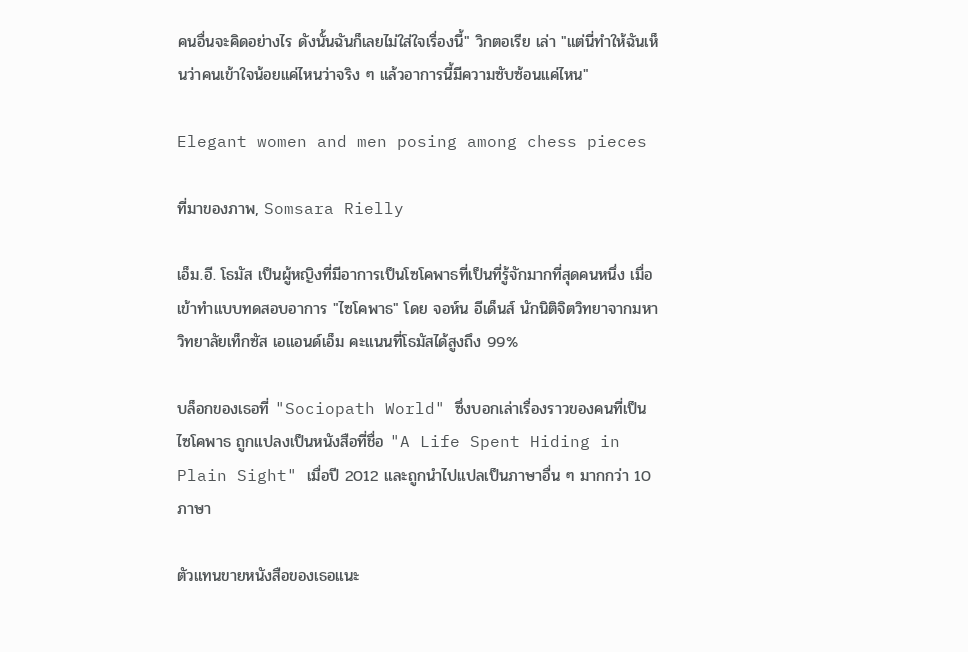คนอื่นจะคิดอย่างไร ดังนั้นฉันก็เลยไม่ใส่ใจเรื่องนี้" วิกตอเรีย เล่า "แต่นี่ทำให้ฉันเห็นว่าคนเข้าใจน้อยแค่ไหนว่าจริง ๆ แล้วอาการนี้มีความซับซ้อนแค่ไหน"

Elegant women and men posing among chess pieces

ที่มาของภาพ, Somsara Rielly

เอ็ม.อี. โธมัส เป็นผู้หญิงที่มีอาการเป็นโซโคพาธที่เป็นที่รู้จักมากที่สุดคนหนึ่ง เมื่อเข้าทำแบบทดสอบอาการ "ไซโคพาธ" โดย จอห์น อีเด็นส์ นักนิติจิตวิทยาจากมหาวิทยาลัยเท็กซัส เอแอนด์เอ็ม คะแนนที่โธมัสได้สูงถึง 99%

บล็อกของเธอที่ "Sociopath World" ซึ่งบอกเล่าเรื่องราวของคนที่เป็นไซโคพาธ ถูกแปลงเป็นหนังสือที่ชื่อ "A Life Spent Hiding in Plain Sight" เมื่อปี 2012 และถูกนำไปแปลเป็นภาษาอื่น ๆ มากกว่า 10 ภาษา

ตัวแทนขายหนังสือของเธอแนะ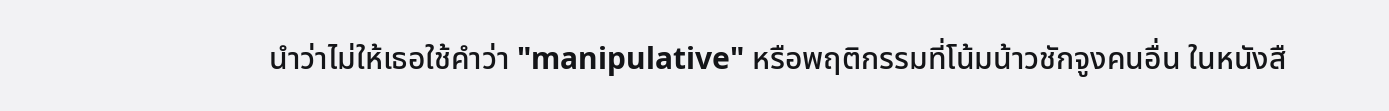นำว่าไม่ให้เธอใช้คำว่า "manipulative" หรือพฤติกรรมที่โน้มน้าวชักจูงคนอื่น ในหนังสื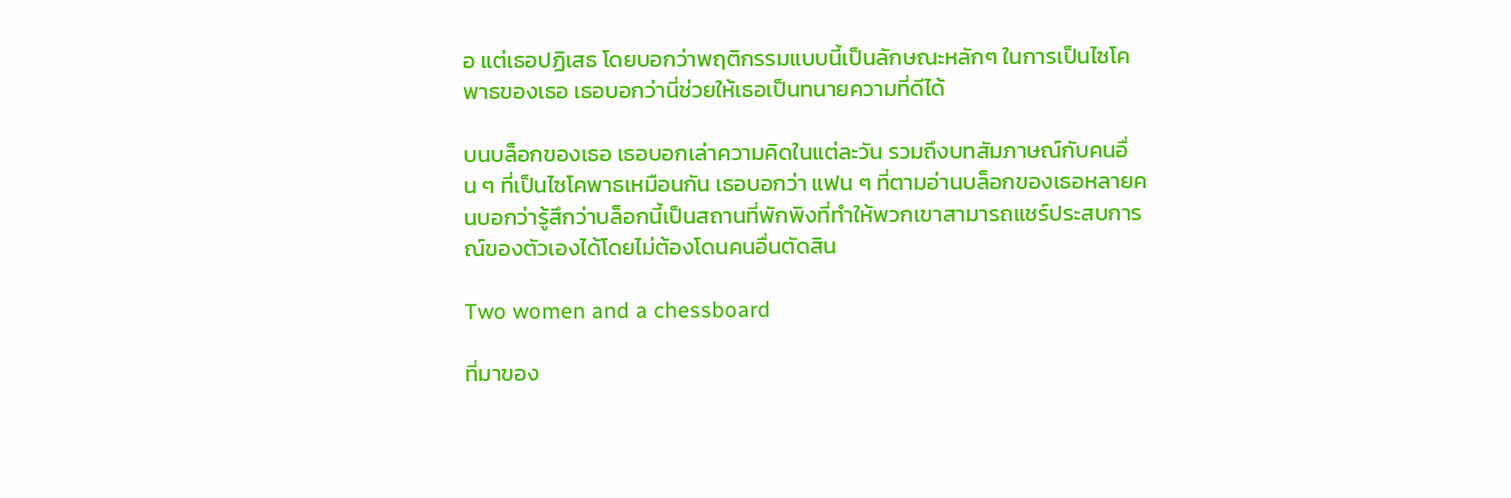อ แต่เธอปฏิเสธ โดยบอกว่าพฤติกรรมแบบนี้เป็นลักษณะหลักๆ ในการเป็นไซโคพาธของเธอ เธอบอกว่านี่ช่วยให้เธอเป็นทนายความที่ดีได้

บนบล็อกของเธอ เธอบอกเล่าความคิดในแต่ละวัน รวมถึงบทสัมภาษณ์กับคนอื่น ๆ ที่เป็นไซโคพาธเหมือนกัน เธอบอกว่า แฟน ๆ ที่ตามอ่านบล็อกของเธอหลายคนบอกว่ารู้สึกว่าบล็อกนี้เป็นสถานที่พักพิงที่ทำให้พวกเขาสามารถแชร์ประสบการณ์ของตัวเองได้โดยไม่ต้องโดนคนอื่นตัดสิน

Two women and a chessboard

ที่มาของ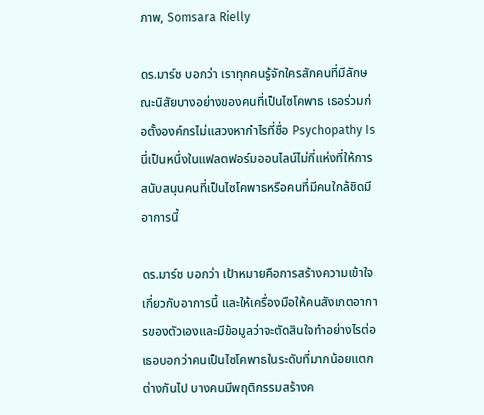ภาพ, Somsara Rielly

ดร.มาร์ช บอกว่า เราทุกคนรู้จักใครสักคนที่มีลักษณะนิสัยบางอย่างของคนที่เป็นไซโคพาธ เธอร่วมก่อตั้งองค์กรไม่แสวงหากำไรที่ชื่อ Psychopathy Is นี่เป็นหนึ่งในแฟลตฟอร์มออนไลน์ไม่กี่แห่งที่ให้การสนับสนุนคนที่เป็นไซโคพาธหรือคนที่มีคนใกล้ชิดมีอาการนี้

ดร.มาร์ช บอกว่า เป้าหมายคือการสร้างความเข้าใจเกี่ยวกับอาการนี้ และให้เครื่องมือให้คนสังเกตอาการของตัวเองและมีข้อมูลว่าจะตัดสินใจทำอย่างไรต่อ เธอบอกว่าคนเป็นไซโคพาธในระดับที่มากน้อยแตกต่างกันไป บางคนมีพฤติกรรมสร้างค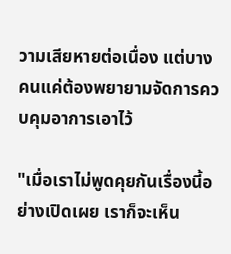วามเสียหายต่อเนื่อง แต่บางคนแค่ต้องพยายามจัดการควบคุมอาการเอาไว้

"เมื่อเราไม่พูดคุยกันเรื่องนี้อย่างเปิดเผย เราก็จะเห็น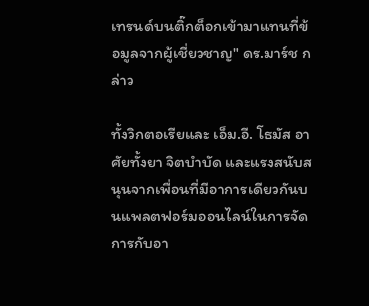เทรนด์บนติ๊กต็อกเข้ามาแทนที่ข้อมูลจากผู้เชี่ยวชาญ" ดร.มาร์ช กล่าว

ทั้งวิกตอเรียและ เอ็ม.อี. โธมัส อาศัยทั้งยา จิตบำบัด และแรงสนับสนุนจากเพื่อนที่มีอาการเดียวกันบนแพลตฟอร์มออนไลน์ในการจัดการกับอา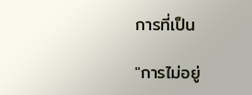การที่เป็น

"การไม่อยู่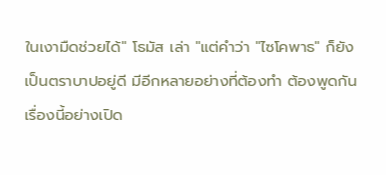ในเงามืดช่วยได้" โธมัส เล่า "แต่คำว่า "ไซโคพาธ" ก็ยังเป็นตราบาปอยู่ดี มีอีกหลายอย่างที่ต้องทำ ต้องพูดกันเรื่องนี้อย่างเปิด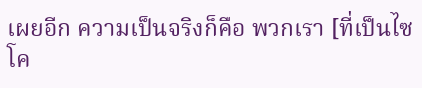เผยอีก ความเป็นจริงก็คือ พวกเรา [ที่เป็นไซโค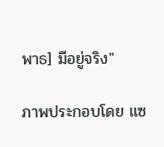พาธ] มีอยู่จริง"

ภาพประกอบโดย แซ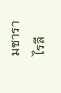มซารา ไรลี